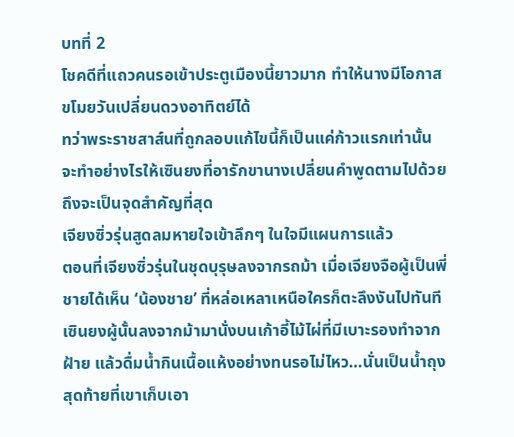บทที่ 2
โชคดีที่แถวคนรอเข้าประตูเมืองนี้ยาวมาก ทำให้นางมีโอกาสขโมยวันเปลี่ยนดวงอาทิตย์ได้
ทว่าพระราชสาส์นที่ถูกลอบแก้ไขนี้ก็เป็นแค่ก้าวแรกเท่านั้น จะทำอย่างไรให้เซินยงที่อารักขานางเปลี่ยนคำพูดตามไปด้วยถึงจะเป็นจุดสำคัญที่สุด
เจียงซิ่วรุ่นสูดลมหายใจเข้าลึกๆ ในใจมีแผนการแล้ว
ตอนที่เจียงซิ่วรุ่นในชุดบุรุษลงจากรถม้า เมื่อเจียงจือผู้เป็นพี่ชายได้เห็น ‘น้องชาย’ ที่หล่อเหลาเหนือใครก็ตะลึงงันไปทันที
เซินยงผู้นั้นลงจากม้ามานั่งบนเก้าอี้ไม้ไผ่ที่มีเบาะรองทำจากฝ้าย แล้วดื่มน้ำกินเนื้อแห้งอย่างทนรอไม่ไหว…นั่นเป็นน้ำถุงสุดท้ายที่เขาเก็บเอา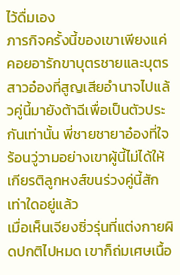ไว้ดื่มเอง
ภารกิจครั้งนี้ของเขาเพียงแค่คอยอารักขาบุตรชายและบุตรสาวอ๋องที่สูญเสียอำนาจไปแล้วคู่นี้มายังต้าฉีเพื่อเป็นตัวประกันเท่านั้น พี่ชายชายาอ๋องที่ใจร้อนวู่วามอย่างเขาผู้นี้ไม่ได้ให้เกียรติลูกหงส์ขนร่วงคู่นี้สักเท่าใดอยู่แล้ว
เมื่อเห็นเจียงซิ่วรุ่นที่แต่งกายผิดปกติไปหมด เขาก็ถ่มเศษเนื้อ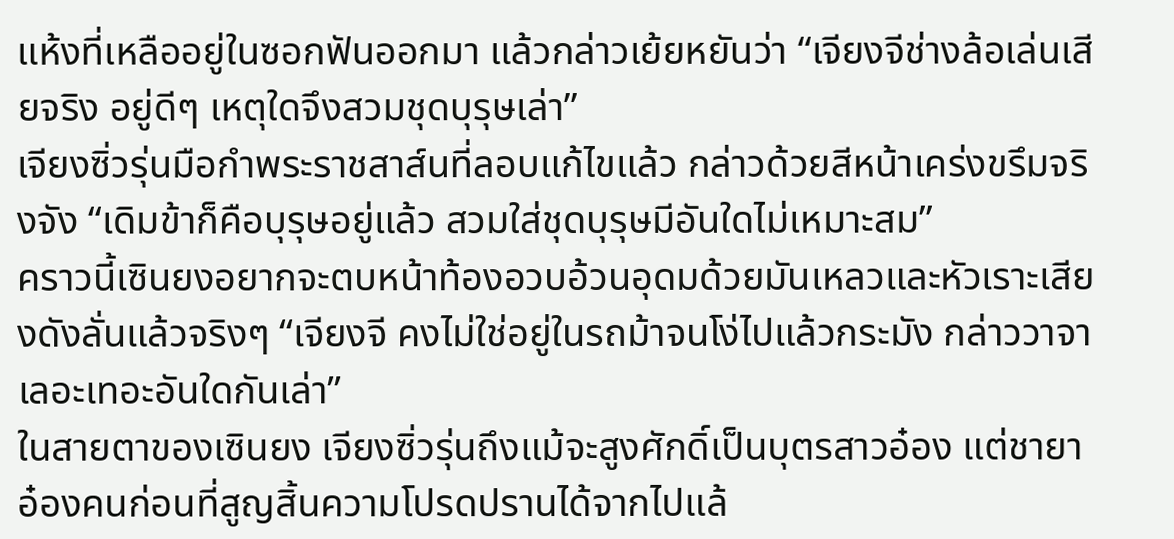แห้งที่เหลืออยู่ในซอกฟันออกมา แล้วกล่าวเย้ยหยันว่า “เจียงจีช่างล้อเล่นเสียจริง อยู่ดีๆ เหตุใดจึงสวมชุดบุรุษเล่า”
เจียงซิ่วรุ่นมือกำพระราชสาส์นที่ลอบแก้ไขแล้ว กล่าวด้วยสีหน้าเคร่งขรึมจริงจัง “เดิมข้าก็คือบุรุษอยู่แล้ว สวมใส่ชุดบุรุษมีอันใดไม่เหมาะสม”
คราวนี้เซินยงอยากจะตบหน้าท้องอวบอ้วนอุดมด้วยมันเหลวและหัวเราะเสียงดังลั่นแล้วจริงๆ “เจียงจี คงไม่ใช่อยู่ในรถม้าจนโง่ไปแล้วกระมัง กล่าววาจาเลอะเทอะอันใดกันเล่า”
ในสายตาของเซินยง เจียงซิ่วรุ่นถึงแม้จะสูงศักดิ์เป็นบุตรสาวอ๋อง แต่ชายาอ๋องคนก่อนที่สูญสิ้นความโปรดปรานได้จากไปแล้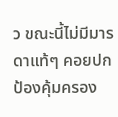ว ขณะนี้ไม่มีมารดาแท้ๆ คอยปกป้องคุ้มครอง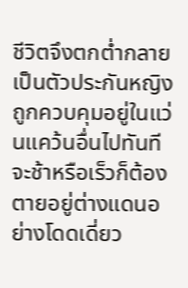ชีวิตจึงตกต่ำกลายเป็นตัวประกันหญิงถูกควบคุมอยู่ในแว่นแคว้นอื่นไปทันที จะช้าหรือเร็วก็ต้องตายอยู่ต่างแดนอย่างโดดเดี่ยว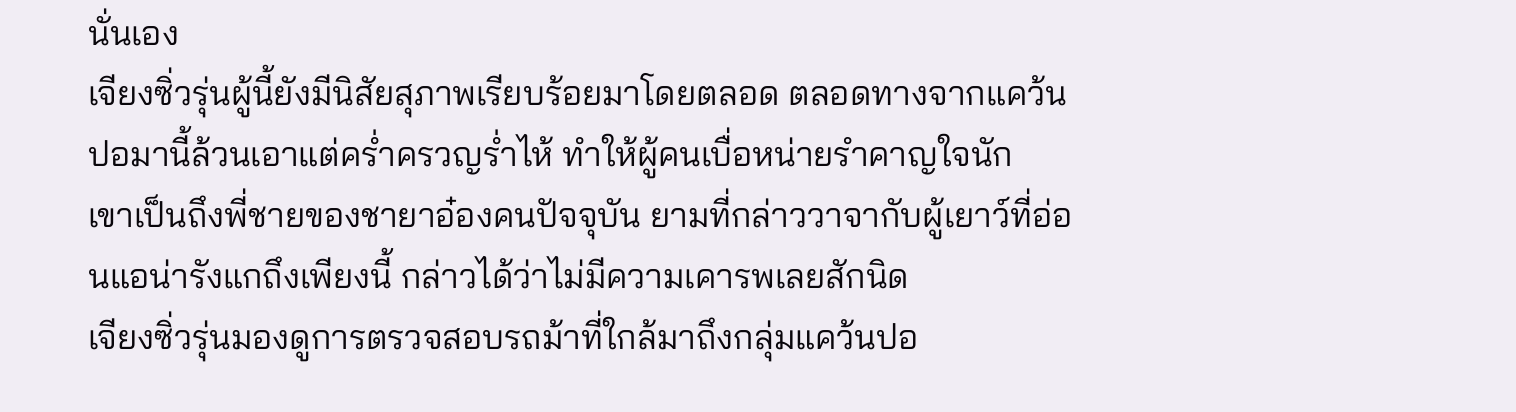นั่นเอง
เจียงซิ่วรุ่นผู้นี้ยังมีนิสัยสุภาพเรียบร้อยมาโดยตลอด ตลอดทางจากแคว้นปอมานี้ล้วนเอาแต่คร่ำครวญร่ำไห้ ทำให้ผู้คนเบื่อหน่ายรำคาญใจนัก
เขาเป็นถึงพี่ชายของชายาอ๋องคนปัจจุบัน ยามที่กล่าววาจากับผู้เยาว์ที่อ่อนแอน่ารังแกถึงเพียงนี้ กล่าวได้ว่าไม่มีความเคารพเลยสักนิด
เจียงซิ่วรุ่นมองดูการตรวจสอบรถม้าที่ใกล้มาถึงกลุ่มแคว้นปอ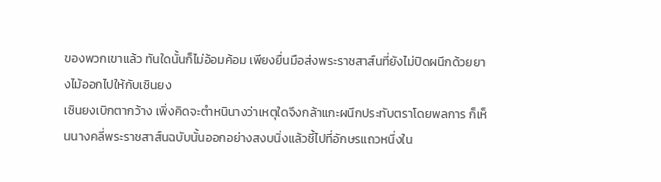ของพวกเขาแล้ว ทันใดนั้นก็ไม่อ้อมค้อม เพียงยื่นมือส่งพระราชสาส์นที่ยังไม่ปิดผนึกด้วยยางไม้ออกไปให้กับเซินยง
เซินยงเบิกตากว้าง เพิ่งคิดจะตำหนินางว่าเหตุใดจึงกล้าแกะผนึกประทับตราโดยพลการ ก็เห็นนางคลี่พระราชสาส์นฉบับนั้นออกอย่างสงบนิ่งแล้วชี้ไปที่อักษรแถวหนึ่งใน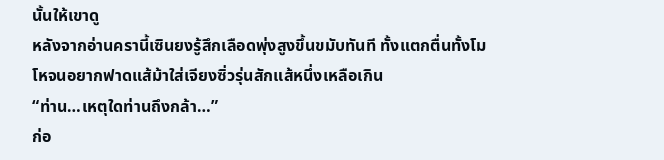นั้นให้เขาดู
หลังจากอ่านครานี้เซินยงรู้สึกเลือดพุ่งสูงขึ้นขมับทันที ทั้งแตกตื่นทั้งโมโหจนอยากฟาดแส้ม้าใส่เจียงซิ่วรุ่นสักแส้หนึ่งเหลือเกิน
“ท่าน…เหตุใดท่านถึงกล้า…”
ก่อ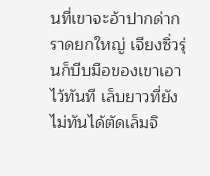นที่เขาจะอ้าปากด่ากราดยกใหญ่ เจียงซิ่วรุ่นก็บีบมือของเขาเอาไว้ทันที เล็บยาวที่ยังไม่ทันได้ตัดเล็มจิ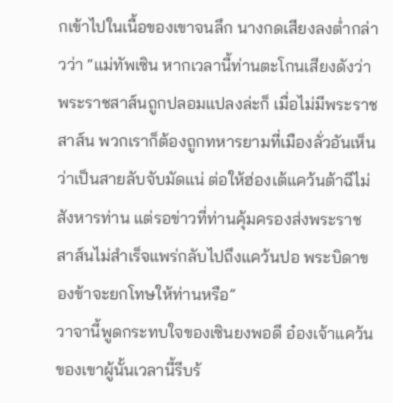กเข้าไปในเนื้อของเขาจนลึก นางกดเสียงลงต่ำกล่าวว่า “แม่ทัพเซิน หากเวลานี้ท่านตะโกนเสียงดังว่าพระราชสาส์นถูกปลอมแปลงล่ะก็ เมื่อไม่มีพระราชสาส์น พวกเราก็ต้องถูกทหารยามที่เมืองลั่วอันเห็นว่าเป็นสายลับจับมัดแน่ ต่อให้ฮ่องเต้แคว้นต้าฉีไม่สังหารท่าน แต่รอข่าวที่ท่านคุ้มครองส่งพระราชสาส์นไม่สำเร็จแพร่กลับไปถึงแคว้นปอ พระบิดาของข้าจะยกโทษให้ท่านหรือ”
วาจานี้พูดกระทบใจของเซินยงพอดี อ๋องเจ้าแคว้นของเขาผู้นั้นเวลานี้รีบร้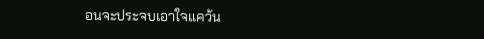อนจะประจบเอาใจแคว้น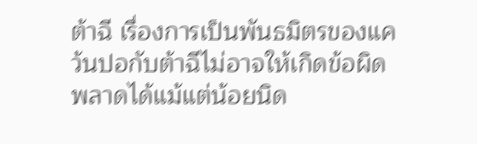ต้าฉี เรื่องการเป็นพันธมิตรของแคว้นปอกับต้าฉีไม่อาจให้เกิดข้อผิดพลาดได้แม้แต่น้อยนิด